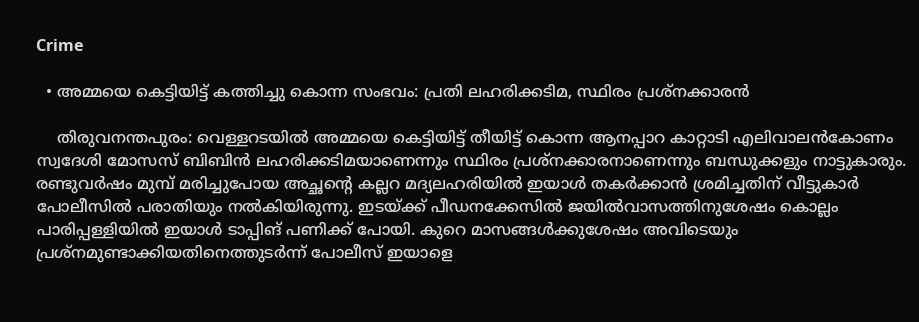Crime

  • അമ്മയെ കെട്ടിയിട്ട് കത്തിച്ചു കൊന്ന സംഭവം: പ്രതി ലഹരിക്കടിമ, സ്ഥിരം പ്രശ്നക്കാരന്‍

    തിരുവനന്തപുരം: വെള്ളറടയില്‍ അമ്മയെ കെട്ടിയിട്ട് തീയിട്ട് കൊന്ന ആനപ്പാറ കാറ്റാടി എലിവാലന്‍കോണം സ്വദേശി മോസസ് ബിബിന്‍ ലഹരിക്കടിമയാണെന്നും സ്ഥിരം പ്രശ്‌നക്കാരനാണെന്നും ബന്ധുക്കളും നാട്ടുകാരും. രണ്ടുവര്‍ഷം മുമ്പ് മരിച്ചുപോയ അച്ഛന്റെ കല്ലറ മദ്യലഹരിയില്‍ ഇയാള്‍ തകര്‍ക്കാന്‍ ശ്രമിച്ചതിന് വീട്ടുകാര്‍ പോലീസില്‍ പരാതിയും നല്‍കിയിരുന്നു. ഇടയ്ക്ക് പീഡനക്കേസില്‍ ജയില്‍വാസത്തിനുശേഷം കൊല്ലം പാരിപ്പള്ളിയില്‍ ഇയാള്‍ ടാപ്പിങ് പണിക്ക് പോയി. കുറെ മാസങ്ങള്‍ക്കുശേഷം അവിടെയും പ്രശ്‌നമുണ്ടാക്കിയതിനെത്തുടര്‍ന്ന് പോലീസ് ഇയാളെ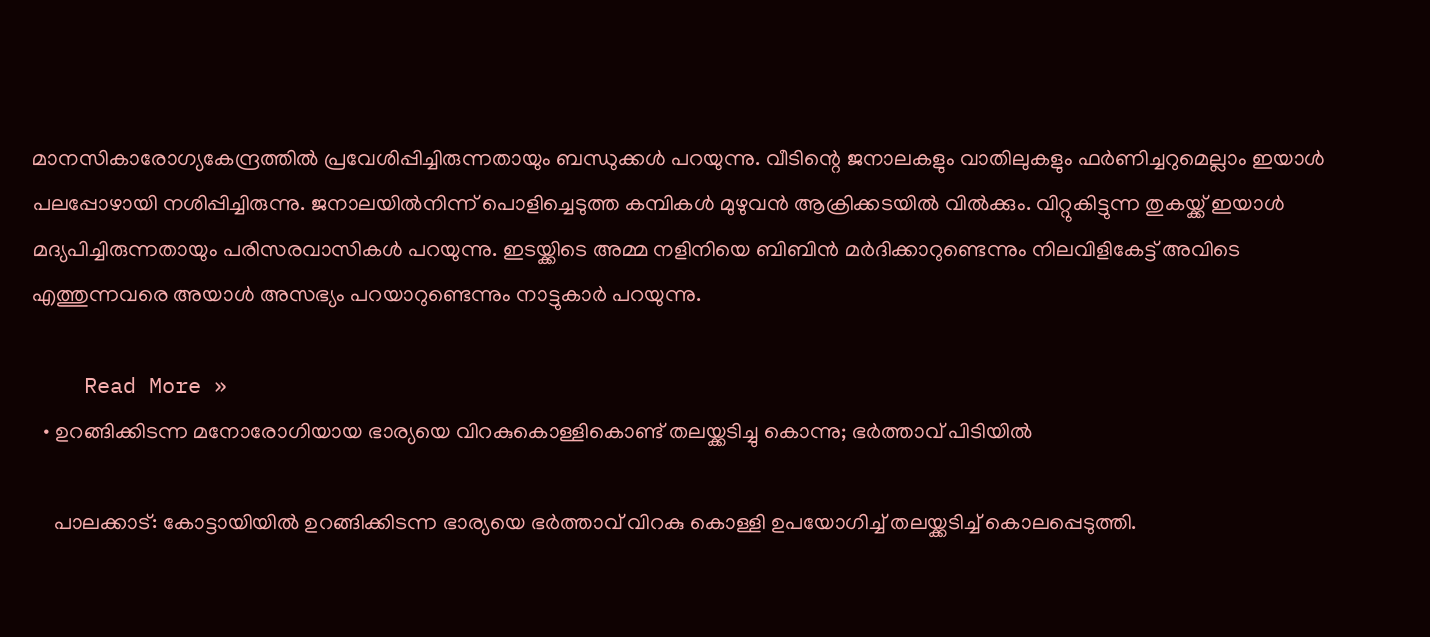മാനസികാരോഗ്യകേന്ദ്രത്തില്‍ പ്രവേശിപ്പിച്ചിരുന്നതായും ബന്ധുക്കള്‍ പറയുന്നു. വീടിന്റെ ജനാലകളും വാതിലുകളും ഫര്‍ണിച്ചറുമെല്ലാം ഇയാള്‍ പലപ്പോഴായി നശിപ്പിച്ചിരുന്നു. ജനാലയില്‍നിന്ന് പൊളിച്ചെടുത്ത കമ്പികള്‍ മുഴുവന്‍ ആക്രിക്കടയില്‍ വില്‍ക്കും. വിറ്റുകിട്ടുന്ന തുകയ്ക്ക് ഇയാള്‍ മദ്യപിച്ചിരുന്നതായും പരിസരവാസികള്‍ പറയുന്നു. ഇടയ്ക്കിടെ അമ്മ നളിനിയെ ബിബിന്‍ മര്‍ദിക്കാറുണ്ടെന്നും നിലവിളികേട്ട് അവിടെ എത്തുന്നവരെ അയാള്‍ അസഭ്യം പറയാറുണ്ടെന്നും നാട്ടുകാര്‍ പറയുന്നു.

    Read More »
  • ഉറങ്ങിക്കിടന്ന മനോരോഗിയായ ഭാര്യയെ വിറകുകൊള്ളികൊണ്ട് തലയ്ക്കടിച്ചു കൊന്നു; ഭര്‍ത്താവ് പിടിയില്‍

    പാലക്കാട്: കോട്ടായിയില്‍ ഉറങ്ങിക്കിടന്ന ഭാര്യയെ ഭര്‍ത്താവ് വിറകു കൊള്ളി ഉപയോഗിച്ച് തലയ്ക്കടിച്ച് കൊലപ്പെടുത്തി.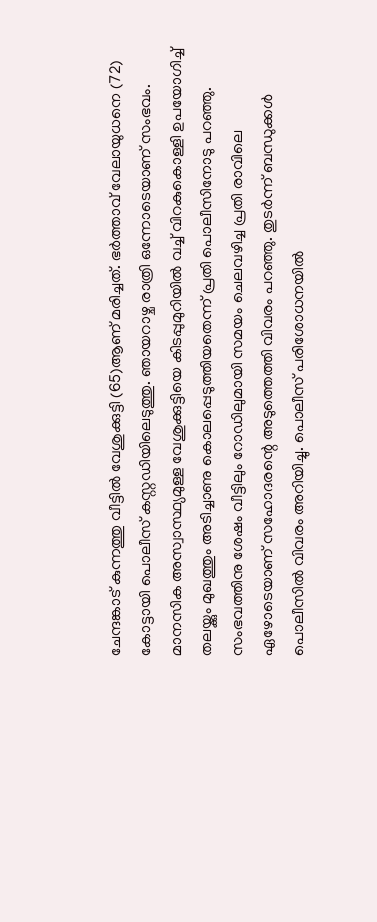ചേന്ദങ്കാട് കുന്നത്തു വീട്ടില്‍ വേശുക്കുട്ടി (65)ആണ് മരിച്ചത്. ഭര്‍ത്താവ് വേലായുധനെ (72) കോട്ടായി പൊലീസ് കസ്റ്റഡിയിലെടുത്തു. ഞായറാഴ്ച രാത്രി ഒന്നോടെയാണ് സംഭവം. മാനസിക അസ്വാസ്ഥ്യമുള്ള വേശുക്കുട്ടിയെ കിടപ്പുമുറിയില്‍ വച്ച് വിറകുകൊള്ളി ഉപയോഗിച്ച് തലയ്ക്കും മുഖത്തും അടിച്ചാണു കൊലപ്പെടുത്തിയതെന്ന് പ്രതി പൊലീസിനോടു പറഞ്ഞു. സംഭവത്തിനു ശേഷം വീട്ടിലും റോഡിലുമായി സമയം ചെലവഴിച്ച പ്രതി രാവിലെ ഏഴോടെയാണ് സഹോദരന്റെ അടുത്തെത്തി വിവരം പറഞ്ഞു. തുടര്‍ന്ന് ബന്ധുക്കള്‍ പൊലീസില്‍ വിവരം അറിയിച്ചു. പൊലീസ് പരിശോധനയില്‍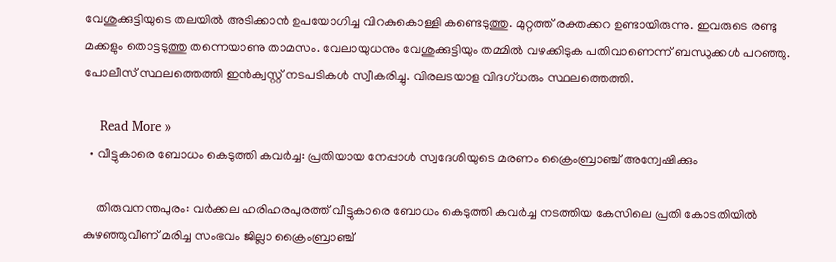വേശുക്കുട്ടിയുടെ തലയില്‍ അടിക്കാന്‍ ഉപയോഗിച്ച വിറകുകൊള്ളി കണ്ടെടുത്തു. മുറ്റത്ത് രക്തക്കറ ഉണ്ടായിരുന്നു. ഇവരുടെ രണ്ടു മക്കളും തൊട്ടടുത്തു തന്നെയാണു താമസം. വേലായുധനും വേശുക്കുട്ടിയും തമ്മില്‍ വഴക്കിടുക പതിവാണെന്ന് ബന്ധുക്കള്‍ പറഞ്ഞു. പോലീസ് സ്ഥലത്തെത്തി ഇന്‍ക്വസ്റ്റ് നടപടികള്‍ സ്വീകരിച്ചു. വിരലടയാള വിദഗ്ധരും സ്ഥലത്തെത്തി.

    Read More »
  • വീട്ടുകാരെ ബോധം കെടുത്തി കവര്‍ച്ച: പ്രതിയായ നേപ്പാള്‍ സ്വദേശിയുടെ മരണം ക്രൈംബ്രാഞ്ച് അന്വേഷിക്കും

    തിരുവനന്തപുരം: വര്‍ക്കല ഹരിഹരപുരത്ത് വീട്ടുകാരെ ബോധം കെടുത്തി കവര്‍ച്ച നടത്തിയ കേസിലെ പ്രതി കോടതിയില്‍ കുഴഞ്ഞുവീണ് മരിച്ച സംഭവം ജില്ലാ ക്രൈംബ്രാഞ്ച്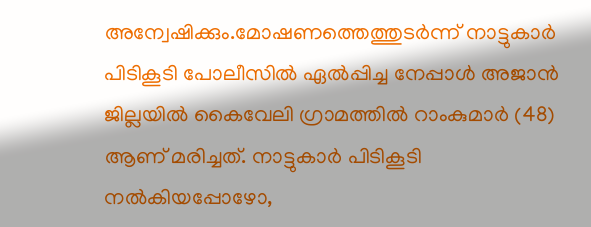അന്വേഷിക്കും.മോഷണത്തെത്തുടര്‍ന്ന് നാട്ടുകാര്‍ പിടികൂടി പോലീസില്‍ ഏല്‍പ്പിച്ച നേപ്പാള്‍ അജാന്‍ ജില്ലയില്‍ കൈവേലി ഗ്രാമത്തില്‍ റാംകുമാര്‍ (48) ആണ് മരിച്ചത്. നാട്ടുകാര്‍ പിടികൂടി നല്‍കിയപ്പോഴോ,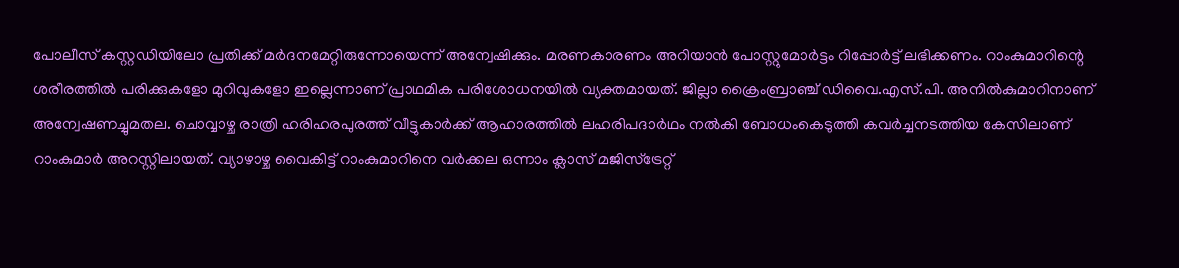പോലീസ് കസ്റ്റഡിയിലോ പ്രതിക്ക് മര്‍ദനമേറ്റിരുന്നോയെന്ന് അന്വേഷിക്കും. മരണകാരണം അറിയാന്‍ പോസ്റ്റുമോര്‍ട്ടം റിപ്പോര്‍ട്ട് ലഭിക്കണം. റാംകുമാറിന്റെ ശരീരത്തില്‍ പരിക്കുകളോ മുറിവുകളോ ഇല്ലെന്നാണ് പ്രാഥമിക പരിശോധനയില്‍ വ്യക്തമായത്. ജില്ലാ ക്രൈംബ്രാഞ്ച് ഡിവൈ.എസ്.പി. അനില്‍കുമാറിനാണ് അന്വേഷണച്ചുമതല. ചൊവ്വാഴ്ച രാത്രി ഹരിഹരപുരത്ത് വീട്ടുകാര്‍ക്ക് ആഹാരത്തില്‍ ലഹരിപദാര്‍ഥം നല്‍കി ബോധംകെടുത്തി കവര്‍ച്ചനടത്തിയ കേസിലാണ് റാംകുമാര്‍ അറസ്റ്റിലായത്. വ്യാഴാഴ്ച വൈകിട്ട് റാംകുമാറിനെ വര്‍ക്കല ഒന്നാം ക്ലാസ് മജിസ്ട്രേറ്റ്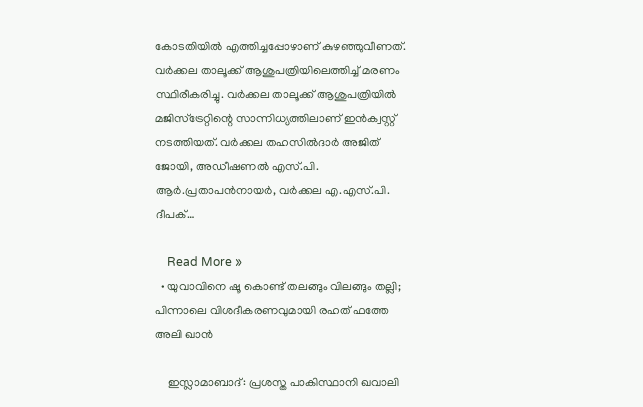കോടതിയില്‍ എത്തിച്ചപ്പോഴാണ് കുഴഞ്ഞുവീണത്. വര്‍ക്കല താലൂക്ക് ആശുപത്രിയിലെത്തിച്ച് മരണം സ്ഥിരീകരിച്ചു. വര്‍ക്കല താലൂക്ക് ആശുപത്രിയില്‍ മജിസ്ട്രേറ്റിന്റെ സാന്നിധ്യത്തിലാണ് ഇന്‍ക്വസ്റ്റ് നടത്തിയത്. വര്‍ക്കല തഹസില്‍ദാര്‍ അജിത് ജോയി, അഡീഷണല്‍ എസ്.പി. ആര്‍.പ്രതാപന്‍നായര്‍, വര്‍ക്കല എ.എസ്.പി. ദീപക്…

    Read More »
  • യുവാവിനെ ഷൂ കൊണ്ട് തലങ്ങും വിലങ്ങും തല്ലി; പിന്നാലെ വിശദീകരണവുമായി രഹത് ഫത്തേ അലി ഖാന്‍

    ഇസ്ലാമാബാദ്: പ്രശസ്ത പാകിസ്ഥാനി ഖവാലി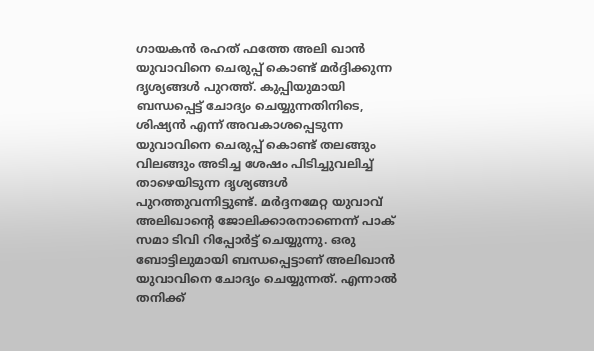ഗായകന്‍ രഹത് ഫത്തേ അലി ഖാന്‍ യുവാവിനെ ചെരുപ്പ് കൊണ്ട് മര്‍ദ്ദിക്കുന്ന ദൃശ്യങ്ങള്‍ പുറത്ത്. കുപ്പിയുമായി ബന്ധപ്പെട്ട് ചോദ്യം ചെയ്യുന്നതിനിടെ, ശിഷ്യന്‍ എന്ന് അവകാശപ്പെടുന്ന യുവാവിനെ ചെരുപ്പ് കൊണ്ട് തലങ്ങും വിലങ്ങും അടിച്ച ശേഷം പിടിച്ചുവലിച്ച് താഴെയിടുന്ന ദൃശ്യങ്ങള്‍ പുറത്തുവന്നിട്ടുണ്ട്. മര്‍ദ്ദനമേറ്റ യുവാവ് അലിഖാന്റെ ജോലിക്കാരനാണെന്ന് പാക് സമാ ടിവി റിപ്പോര്‍ട്ട് ചെയ്യുന്നു. ഒരു ബോട്ടിലുമായി ബന്ധപ്പെട്ടാണ് അലിഖാന്‍ യുവാവിനെ ചോദ്യം ചെയ്യുന്നത്. എന്നാല്‍ തനിക്ക്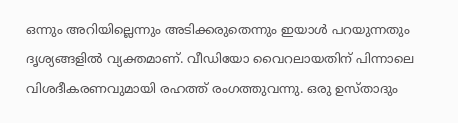ഒന്നും അറിയില്ലെന്നും അടിക്കരുതെന്നും ഇയാള്‍ പറയുന്നതും ദൃശ്യങ്ങളില്‍ വ്യക്തമാണ്. വീഡിയോ വൈറലായതിന് പിന്നാലെ വിശദീകരണവുമായി രഹത്ത് രംഗത്തുവന്നു. ഒരു ഉസ്താദും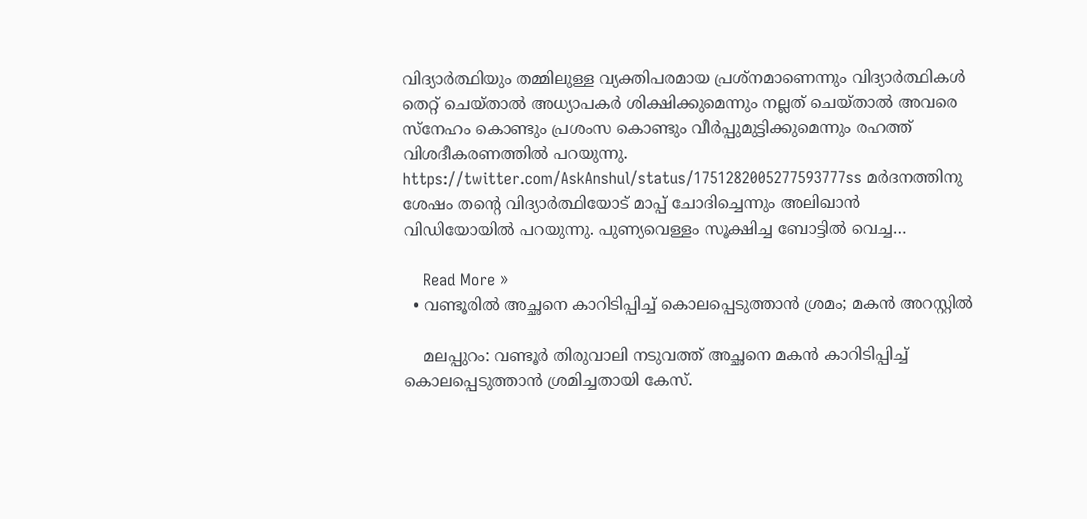വിദ്യാര്‍ത്ഥിയും തമ്മിലുള്ള വ്യക്തിപരമായ പ്രശ്നമാണെന്നും വിദ്യാര്‍ത്ഥികള്‍ തെറ്റ് ചെയ്താല്‍ അധ്യാപകര്‍ ശിക്ഷിക്കുമെന്നും നല്ലത് ചെയ്താല്‍ അവരെ സ്നേഹം കൊണ്ടും പ്രശംസ കൊണ്ടും വീര്‍പ്പുമുട്ടിക്കുമെന്നും രഹത്ത് വിശദീകരണത്തില്‍ പറയുന്നു. https://twitter.com/AskAnshul/status/1751282005277593777ss മര്‍ദനത്തിനു ശേഷം തന്റെ വിദ്യാര്‍ത്ഥിയോട് മാപ്പ് ചോദിച്ചെന്നും അലിഖാന്‍ വിഡിയോയില്‍ പറയുന്നു. പുണ്യവെള്ളം സൂക്ഷിച്ച ബോട്ടില്‍ വെച്ച…

    Read More »
  • വണ്ടൂരില്‍ അച്ഛനെ കാറിടിപ്പിച്ച് കൊലപ്പെടുത്താന്‍ ശ്രമം; മകന്‍ അറസ്റ്റില്‍

    മലപ്പുറം: വണ്ടൂര്‍ തിരുവാലി നടുവത്ത് അച്ഛനെ മകന്‍ കാറിടിപ്പിച്ച് കൊലപ്പെടുത്താന്‍ ശ്രമിച്ചതായി കേസ്.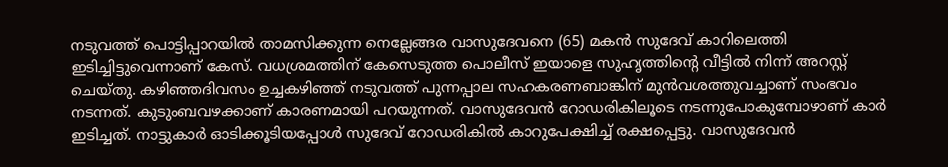നടുവത്ത് പൊട്ടിപ്പാറയില്‍ താമസിക്കുന്ന നെല്ലേങ്ങര വാസുദേവനെ (65) മകന്‍ സുദേവ് കാറിലെത്തി ഇടിച്ചിട്ടുവെന്നാണ് കേസ്. വധശ്രമത്തിന് കേസെടുത്ത പൊലീസ് ഇയാളെ സുഹൃത്തിന്റെ വീട്ടില്‍ നിന്ന് അറസ്റ്റ് ചെയ്തു. കഴിഞ്ഞദിവസം ഉച്ചകഴിഞ്ഞ് നടുവത്ത് പുന്നപ്പാല സഹകരണബാങ്കിന് മുന്‍വശത്തുവച്ചാണ് സംഭവം നടന്നത്. കുടുംബവഴക്കാണ് കാരണമായി പറയുന്നത്. വാസുദേവന്‍ റോഡരികിലൂടെ നടന്നുപോകുമ്പോഴാണ് കാര്‍ ഇടിച്ചത്. നാട്ടുകാര്‍ ഓടിക്കൂടിയപ്പോള്‍ സുദേവ് റോഡരികില്‍ കാറുപേക്ഷിച്ച് രക്ഷപ്പെട്ടു. വാസുദേവന്‍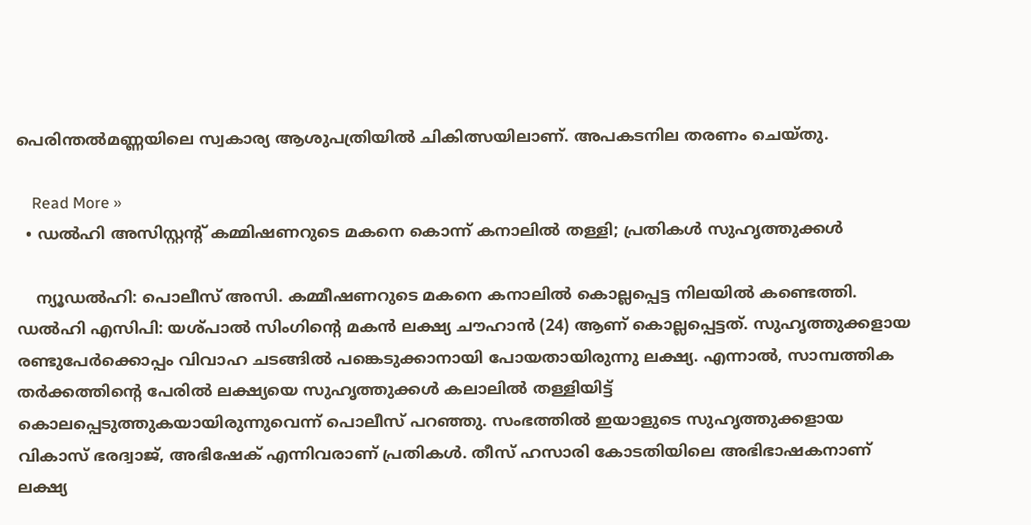പെരിന്തല്‍മണ്ണയിലെ സ്വകാര്യ ആശുപത്രിയില്‍ ചികിത്സയിലാണ്. അപകടനില തരണം ചെയ്തു.

    Read More »
  • ഡല്‍ഹി അസിസ്റ്റന്റ് കമ്മിഷണറുടെ മകനെ കൊന്ന് കനാലില്‍ തള്ളി; പ്രതികള്‍ സുഹൃത്തുക്കള്‍

    ന്യൂഡല്‍ഹി: പൊലീസ് അസി. കമ്മീഷണറുടെ മകനെ കനാലില്‍ കൊല്ലപ്പെട്ട നിലയില്‍ കണ്ടെത്തി. ഡല്‍ഹി എസിപി: യശ്പാല്‍ സിംഗിന്റെ മകന്‍ ലക്ഷ്യ ചൗഹാന്‍ (24) ആണ് കൊല്ലപ്പെട്ടത്. സുഹൃത്തുക്കളായ രണ്ടുപേര്‍ക്കൊപ്പം വിവാഹ ചടങ്ങില്‍ പങ്കെടുക്കാനായി പോയതായിരുന്നു ലക്ഷ്യ. എന്നാല്‍, സാമ്പത്തിക തര്‍ക്കത്തിന്റെ പേരില്‍ ലക്ഷ്യയെ സുഹൃത്തുക്കള്‍ കലാലില്‍ തള്ളിയിട്ട് കൊലപ്പെടുത്തുകയായിരുന്നുവെന്ന് പൊലീസ് പറഞ്ഞു. സംഭത്തില്‍ ഇയാളുടെ സുഹൃത്തുക്കളായ വികാസ് ഭരദ്വാജ്, അഭിഷേക് എന്നിവരാണ് പ്രതികള്‍. തീസ് ഹസാരി കോടതിയിലെ അഭിഭാഷകനാണ് ലക്ഷ്യ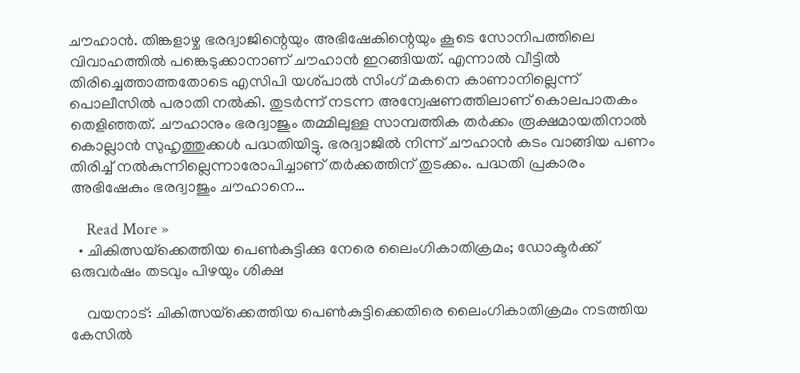ചൗഹാന്‍. തിങ്കളാഴ്ച ഭരദ്വാജിന്റെയും അഭിഷേകിന്റെയും കൂടെ സോനിപത്തിലെ വിവാഹത്തില്‍ പങ്കെടുക്കാനാണ് ചൗഹാന്‍ ഇറങ്ങിയത്. എന്നാല്‍ വീട്ടില്‍ തിരിച്ചെത്താത്തതോടെ എസിപി യശ്പാല്‍ സിംഗ് മകനെ കാണാനില്ലെന്ന് പൊലീസില്‍ പരാതി നല്‍കി. തുടര്‍ന്ന് നടന്ന അന്വേഷണത്തിലാണ് കൊലപാതകം തെളിഞ്ഞത്. ചൗഹാനും ഭരദ്വാജും തമ്മിലുള്ള സാമ്പത്തിക തര്‍ക്കം രൂക്ഷമായതിനാല്‍ കൊല്ലാന്‍ സുഹൃത്തുക്കള്‍ പദ്ധതിയിട്ടു. ഭരദ്വാജില്‍ നിന്ന് ചൗഹാന്‍ കടം വാങ്ങിയ പണം തിരിച്ച് നല്‍കുന്നില്ലെന്നാരോപിച്ചാണ് തര്‍ക്കത്തിന് തുടക്കം. പദ്ധതി പ്രകാരം അഭിഷേകും ഭരദ്വാജും ചൗഹാനെ…

    Read More »
  • ചികിത്സയ്‌ക്കെത്തിയ പെണ്‍കുട്ടിക്കു നേരെ ലൈംഗികാതിക്രമം; ഡോക്ടര്‍ക്ക് ഒരുവര്‍ഷം തടവും പിഴയും ശിക്ഷ

    വയനാട്: ചികിത്സയ്‌ക്കെത്തിയ പെണ്‍കുട്ടിക്കെതിരെ ലൈംഗികാതിക്രമം നടത്തിയ കേസില്‍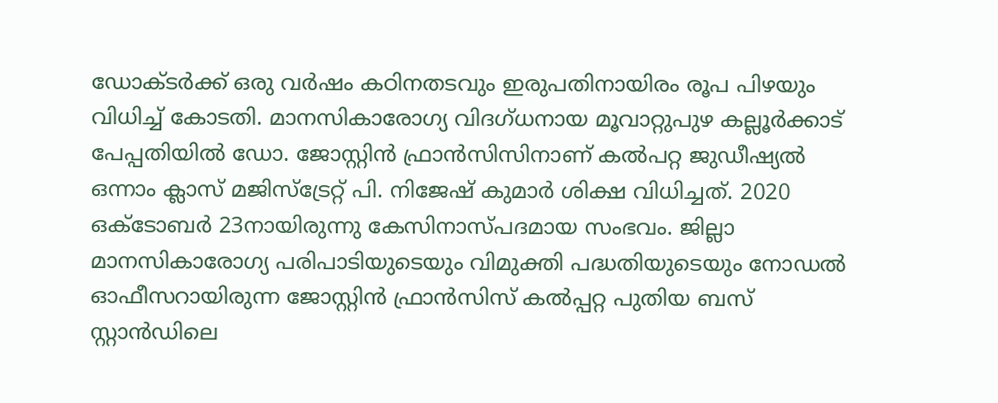ഡോക്ടര്‍ക്ക് ഒരു വര്‍ഷം കഠിനതടവും ഇരുപതിനായിരം രൂപ പിഴയും വിധിച്ച് കോടതി. മാനസികാരോഗ്യ വിദഗ്ധനായ മൂവാറ്റുപുഴ കല്ലൂര്‍ക്കാട് പേപ്പതിയില്‍ ഡോ. ജോസ്റ്റിന്‍ ഫ്രാന്‍സിസിനാണ് കല്‍പറ്റ ജുഡീഷ്യല്‍ ഒന്നാം ക്ലാസ് മജിസ്ട്രേറ്റ് പി. നിജേഷ് കുമാര്‍ ശിക്ഷ വിധിച്ചത്. 2020 ഒക്ടോബര്‍ 23നായിരുന്നു കേസിനാസ്പദമായ സംഭവം. ജില്ലാ മാനസികാരോഗ്യ പരിപാടിയുടെയും വിമുക്തി പദ്ധതിയുടെയും നോഡല്‍ ഓഫീസറായിരുന്ന ജോസ്റ്റിന്‍ ഫ്രാന്‍സിസ് കല്‍പ്പറ്റ പുതിയ ബസ് സ്റ്റാന്‍ഡിലെ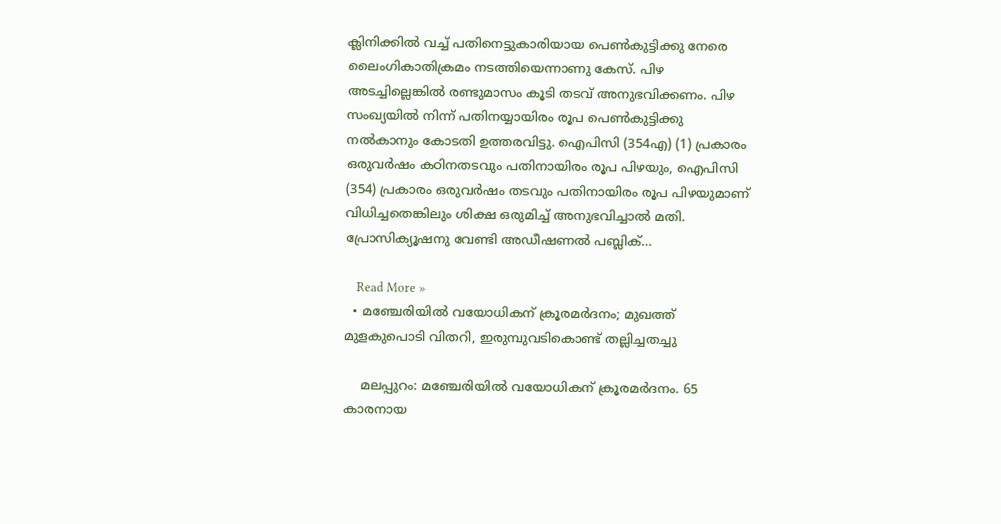ക്ലിനിക്കില്‍ വച്ച് പതിനെട്ടുകാരിയായ പെണ്‍കുട്ടിക്കു നേരെ ലൈംഗികാതിക്രമം നടത്തിയെന്നാണു കേസ്. പിഴ അടച്ചില്ലെങ്കില്‍ രണ്ടുമാസം കൂടി തടവ് അനുഭവിക്കണം. പിഴ സംഖ്യയില്‍ നിന്ന് പതിനയ്യായിരം രൂപ പെണ്‍കുട്ടിക്കു നല്‍കാനും കോടതി ഉത്തരവിട്ടു. ഐപിസി (354എ) (1) പ്രകാരം ഒരുവര്‍ഷം കഠിനതടവും പതിനായിരം രൂപ പിഴയും, ഐപിസി (354) പ്രകാരം ഒരുവര്‍ഷം തടവും പതിനായിരം രൂപ പിഴയുമാണ് വിധിച്ചതെങ്കിലും ശിക്ഷ ഒരുമിച്ച് അനുഭവിച്ചാല്‍ മതി. പ്രോസിക്യൂഷനു വേണ്ടി അഡീഷണല്‍ പബ്ലിക്…

    Read More »
  • മഞ്ചേരിയില്‍ വയോധികന് ക്രൂരമര്‍ദനം; മുഖത്ത് മുളകുപൊടി വിതറി, ഇരുമ്പുവടികൊണ്ട് തല്ലിച്ചതച്ചു

    മലപ്പുറം: മഞ്ചേരിയില്‍ വയോധികന് ക്രൂരമര്‍ദനം. 65 കാരനായ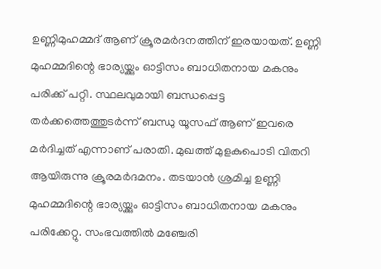ഉണ്ണിമുഹമ്മദ് ആണ് ക്രൂരമര്‍ദനത്തിന് ഇരയായത്. ഉണ്ണി മുഹമ്മദിന്റെ ഭാര്യയ്ക്കും ഓട്ടിസം ബാധിതനായ മകനും പരിക്ക് പറ്റി. സ്ഥലവുമായി ബന്ധപ്പെട്ട തര്‍ക്കത്തെത്തുടര്‍ന്ന് ബന്ധു യൂസഫ് ആണ് ഇവരെ മര്‍ദിച്ചത് എന്നാണ് പരാതി. മുഖത്ത് മുളകുപൊടി വിതറി ആയിരുന്നു ക്രൂരമര്‍ദമനം. തടയാന്‍ ശ്രമിച്ച ഉണ്ണി മുഹമ്മദിന്റെ ഭാര്യയ്ക്കും ഓട്ടിസം ബാധിതനായ മകനും പരിക്കേറ്റു. സംഭവത്തില്‍ മഞ്ചേരി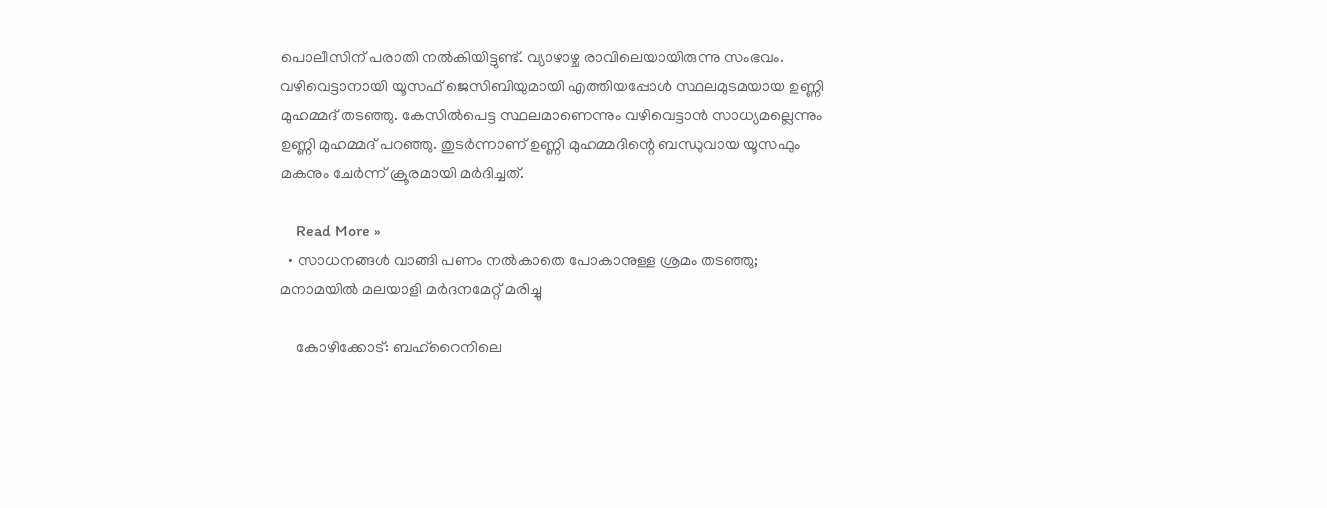പൊലീസിന് പരാതി നല്‍കിയിട്ടുണ്ട്. വ്യാഴാഴ്ച രാവിലെയായിരുന്നു സംഭവം. വഴിവെട്ടാനായി യൂസഫ് ജെസിബിയുമായി എത്തിയപ്പോള്‍ സ്ഥലമുടമയായ ഉണ്ണി മുഹമ്മദ് തടഞ്ഞു. കേസില്‍പെട്ട സ്ഥലമാണെന്നും വഴിവെട്ടാന്‍ സാധ്യമല്ലെന്നും ഉണ്ണി മുഹമ്മദ് പറഞ്ഞു. തുടര്‍ന്നാണ് ഉണ്ണി മുഹമ്മദിന്റെ ബന്ധുവായ യൂസഫും മകനും ചേര്‍ന്ന് ക്രൂരമായി മര്‍ദിച്ചത്.

    Read More »
  • സാധനങ്ങള്‍ വാങ്ങി പണം നല്‍കാതെ പോകാനുള്ള ശ്രമം തടഞ്ഞു; മനാമയില്‍ മലയാളി മര്‍ദനമേറ്റ് മരിച്ചു

    കോഴിക്കോട്: ബഹ്‌റൈനിലെ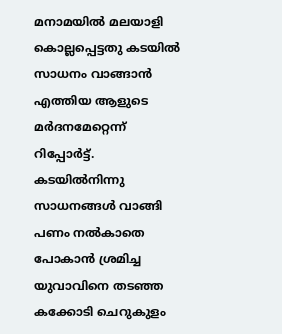മനാമയില്‍ മലയാളി കൊല്ലപ്പെട്ടതു കടയില്‍ സാധനം വാങ്ങാന്‍ എത്തിയ ആളുടെ മര്‍ദനമേറ്റെന്ന് റിപ്പോര്‍ട്ട്. കടയില്‍നിന്നു സാധനങ്ങള്‍ വാങ്ങി പണം നല്‍കാതെ പോകാന്‍ ശ്രമിച്ച യുവാവിനെ തടഞ്ഞ കക്കോടി ചെറുകുളം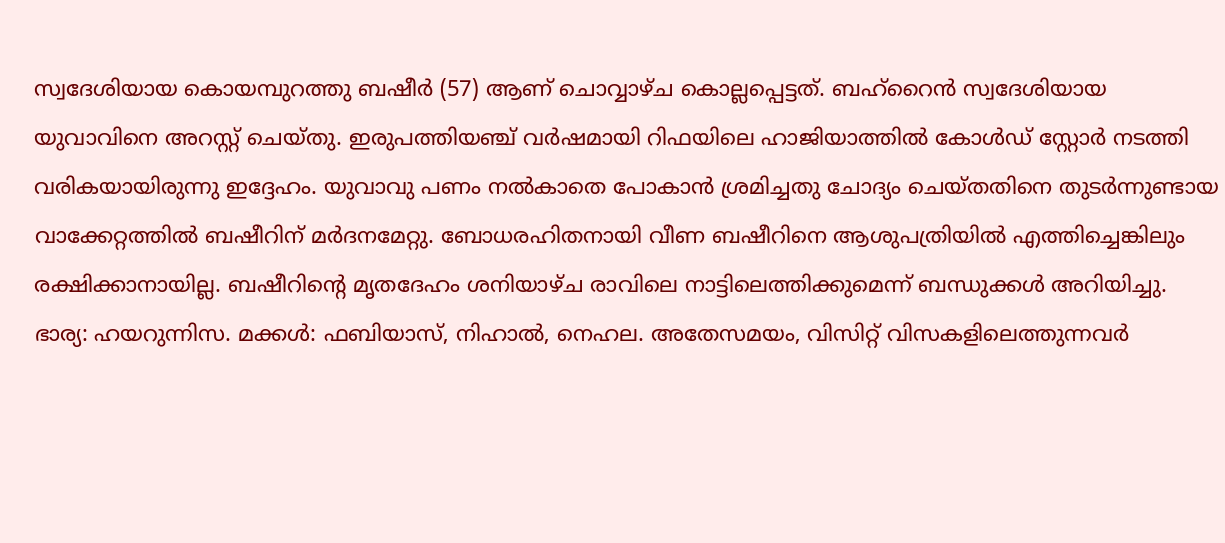സ്വദേശിയായ കൊയമ്പുറത്തു ബഷീര്‍ (57) ആണ് ചൊവ്വാഴ്ച കൊല്ലപ്പെട്ടത്. ബഹ്റൈന്‍ സ്വദേശിയായ യുവാവിനെ അറസ്റ്റ് ചെയ്തു. ഇരുപത്തിയഞ്ച് വര്‍ഷമായി റിഫയിലെ ഹാജിയാത്തില്‍ കോള്‍ഡ് സ്റ്റോര്‍ നടത്തി വരികയായിരുന്നു ഇദ്ദേഹം. യുവാവു പണം നല്‍കാതെ പോകാന്‍ ശ്രമിച്ചതു ചോദ്യം ചെയ്തതിനെ തുടര്‍ന്നുണ്ടായ വാക്കേറ്റത്തില്‍ ബഷീറിന് മര്‍ദനമേറ്റു. ബോധരഹിതനായി വീണ ബഷീറിനെ ആശുപത്രിയില്‍ എത്തിച്ചെങ്കിലും രക്ഷിക്കാനായില്ല. ബഷീറിന്റെ മൃതദേഹം ശനിയാഴ്ച രാവിലെ നാട്ടിലെത്തിക്കുമെന്ന് ബന്ധുക്കള്‍ അറിയിച്ചു. ഭാര്യ: ഹയറുന്നിസ. മക്കള്‍: ഫബിയാസ്, നിഹാല്‍, നെഹല. അതേസമയം, വിസിറ്റ് വിസകളിലെത്തുന്നവര്‍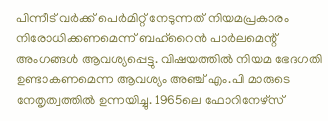പിന്നീട് വര്‍ക്ക് പെര്‍മിറ്റ് നേടുന്നത് നിയമപ്രകാരം നിരോധിക്കണമെന്ന് ബഹ്‌റൈന്‍ പാര്‍ലമെന്റ് അംഗങ്ങള്‍ ആവശ്യപ്പെട്ടു. വിഷയത്തില്‍ നിയമ ഭേദഗതി ഉണ്ടാകണമെന്ന ആവശ്യം അഞ്ച് എം.പി മാരുടെ നേതൃത്വത്തില്‍ ഉന്നയിച്ചു. 1965ലെ ഫോറിനേഴ്സ്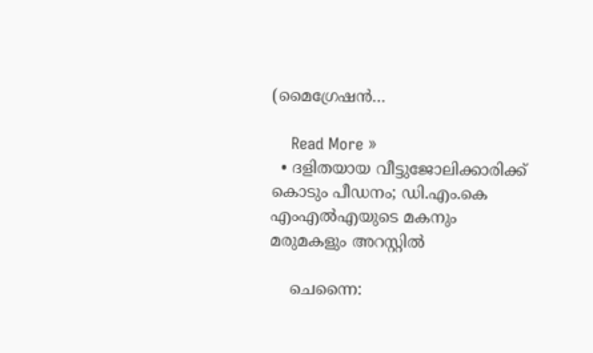(മൈഗ്രേഷന്‍…

    Read More »
  • ദളിതയായ വീട്ടുജോലിക്കാരിക്ക് കൊടും പീഡനം; ഡി.എം.കെ എംഎല്‍എയുടെ മകനും മരുമകളും അറസ്റ്റില്‍

    ചെന്നൈ: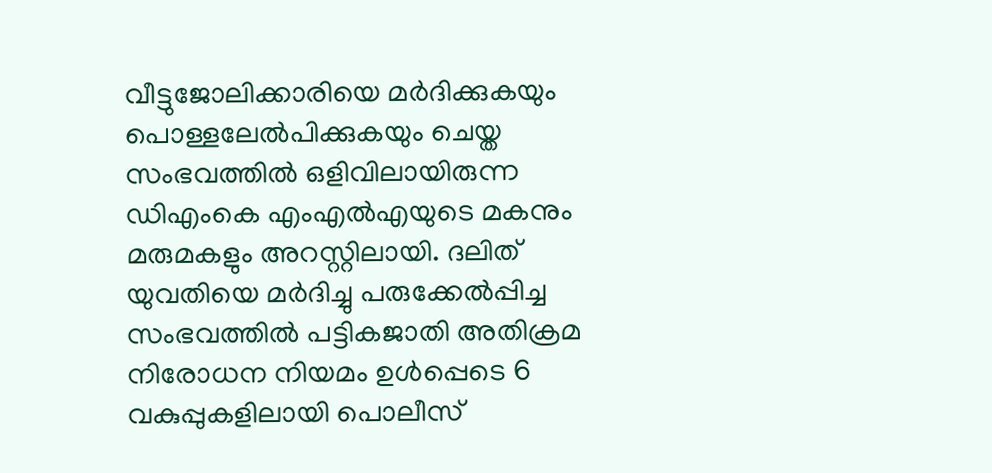വീട്ടുജോലിക്കാരിയെ മര്‍ദിക്കുകയും പൊള്ളലേല്‍പിക്കുകയും ചെയ്ത സംഭവത്തില്‍ ഒളിവിലായിരുന്ന ഡിഎംകെ എംഎല്‍എയുടെ മകനും മരുമകളും അറസ്റ്റിലായി. ദലിത് യുവതിയെ മര്‍ദിച്ചു പരുക്കേല്‍പ്പിച്ച സംഭവത്തില്‍ പട്ടികജാതി അതിക്രമ നിരോധന നിയമം ഉള്‍പ്പെടെ 6 വകുപ്പുകളിലായി പൊലീസ്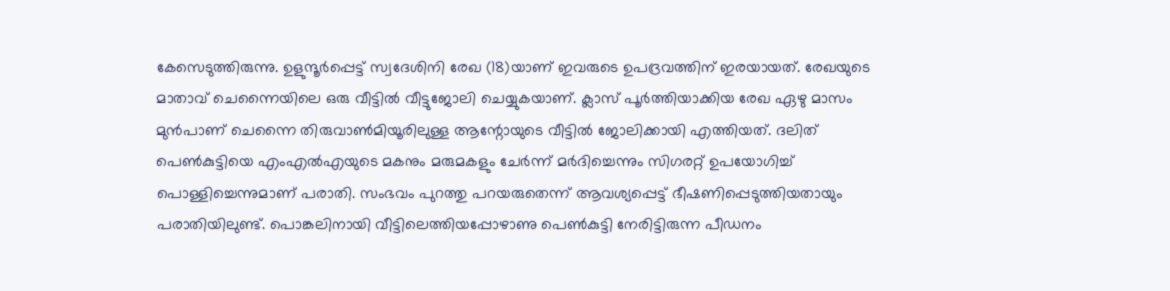കേസെടുത്തിരുന്നു. ഉളുന്ദൂര്‍പ്പെട്ട് സ്വദേശിനി രേഖ (18)യാണ് ഇവരുടെ ഉപദ്രവത്തിന് ഇരയായത്. രേഖയുടെ മാതാവ് ചെന്നൈയിലെ ഒരു വീട്ടില്‍ വീട്ടുജോലി ചെയ്യുകയാണ്. ക്ലാസ് പൂര്‍ത്തിയാക്കിയ രേഖ ഏഴു മാസം മുന്‍പാണ് ചെന്നൈ തിരുവാണ്‍മിയൂരിലുള്ള ആന്റോയുടെ വീട്ടില്‍ ജോലിക്കായി എത്തിയത്. ദലിത് പെണ്‍കുട്ടിയെ എംഎല്‍എയുടെ മകനും മരുമകളും ചേര്‍ന്ന് മര്‍ദിച്ചെന്നും സിഗരറ്റ് ഉപയോഗിച്ച് പൊള്ളിച്ചെന്നുമാണ് പരാതി. സംഭവം പുറത്തു പറയരുതെന്ന് ആവശ്യപ്പെട്ട് ഭീഷണിപ്പെടുത്തിയതായും പരാതിയിലുണ്ട്. പൊങ്കലിനായി വീട്ടിലെത്തിയപ്പോഴാണു പെണ്‍കുട്ടി നേരിട്ടിരുന്ന പീഡനം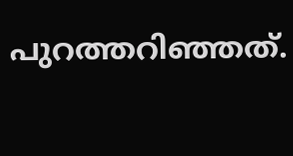പുറത്തറിഞ്ഞത്.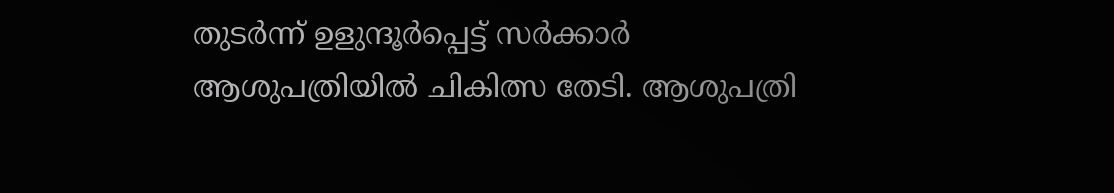തുടര്‍ന്ന് ഉളുന്ദൂര്‍പ്പെട്ട് സര്‍ക്കാര്‍ ആശുപത്രിയില്‍ ചികിത്സ തേടി. ആശുപത്രി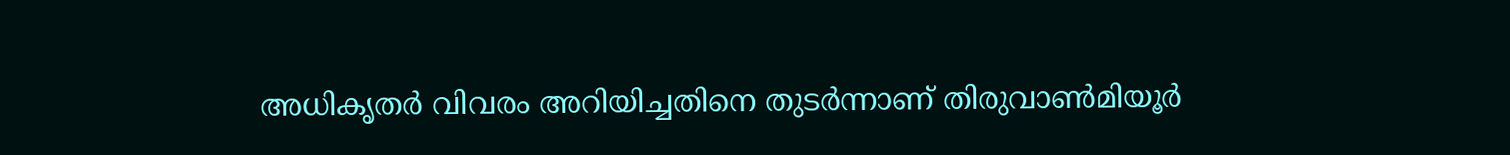അധികൃതര്‍ വിവരം അറിയിച്ചതിനെ തുടര്‍ന്നാണ് തിരുവാണ്‍മിയൂര്‍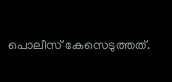പൊലീസ് കേസെടുത്തത്.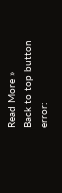Read More »
Back to top button
error: